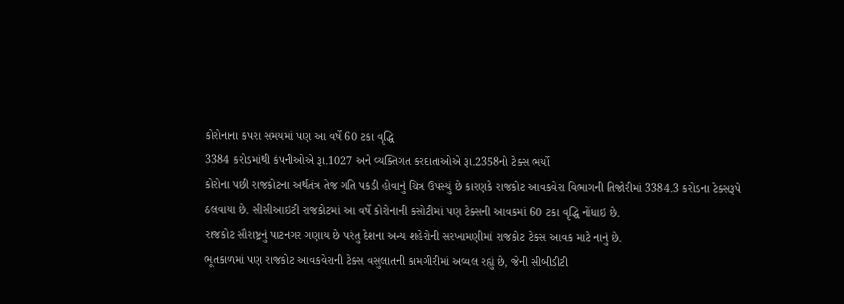કોરોનાના કપરા સમયમાં પણ આ વર્ષે 60 ટકા વૃદ્ધિ
3384 કરોડમાંથી કંપનીઓએ રૂા.1027 અને વ્યક્તિગત કરદાતાઓએ રૂા.2358નો ટેક્સ ભર્યો
કોરોના પછી રાજકોટના અર્થતંત્ર તેજ ગતિ પકડી હોવાનું ચિત્ર ઉપસ્યું છે કારણકે રાજકોટ આવકવેરા વિભાગની તિજોરીમાં 3384.3 કરોડના ટેક્સરૂપે ઠલવાયા છે. સીસીઆઇટી રાજકોટમાં આ વર્ષે કોરોનાની કસોટીમાં પણ ટેક્સની આવકમાં 60 ટકા વૃદ્ધિ નોંધાઇ છે.
રાજકોટ સૌરાષ્ટ્રનું પાટનગર ગણાય છે પરંતુ દેશના અન્ય શહેરોની સરખામણીમાં રાજકોટ ટેકસ આવક માટે નાનું છે.
ભૂતકાળમાં પણ રાજકોટ આવકવેરાની ટેક્સ વસુલાતની કામગીરીમાં અવ્વલ રહ્યું છે, જેની સીબીડીટી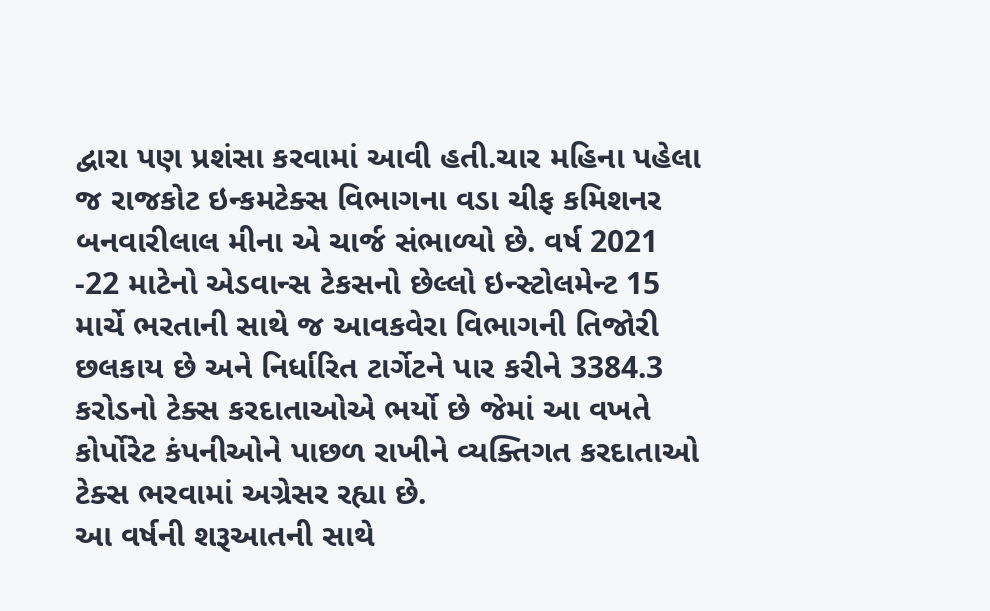દ્વારા પણ પ્રશંસા કરવામાં આવી હતી.ચાર મહિના પહેલા જ રાજકોટ ઇન્કમટેક્સ વિભાગના વડા ચીફ કમિશનર બનવારીલાલ મીના એ ચાર્જ સંભાળ્યો છે. વર્ષ 2021 -22 માટેનો એડવાન્સ ટેકસનો છેલ્લો ઇન્સ્ટોલમેન્ટ 15 માર્ચે ભરતાની સાથે જ આવકવેરા વિભાગની તિજોરી છલકાય છે અને નિર્ધારિત ટાર્ગેટને પાર કરીને 3384.3 કરોડનો ટેક્સ કરદાતાઓએ ભર્યો છે જેમાં આ વખતે કોર્પોરેટ કંપનીઓને પાછળ રાખીને વ્યક્તિગત કરદાતાઓ ટેક્સ ભરવામાં અગ્રેસર રહ્યા છે.
આ વર્ષની શરૂઆતની સાથે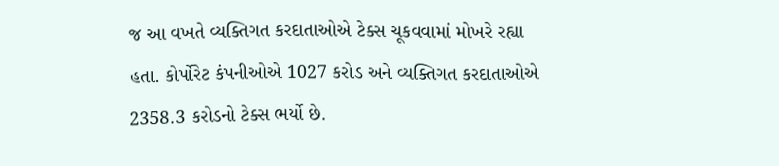જ આ વખતે વ્યક્તિગત કરદાતાઓએ ટેક્સ ચૂકવવામાં મોખરે રહ્યા હતા. કોર્પોરેટ કંપનીઓએ 1027 કરોડ અને વ્યક્તિગત કરદાતાઓએ 2358.3 કરોડનો ટેક્સ ભર્યો છે.